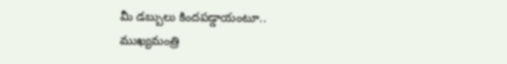మీ డబ్బులు కిందపడ్డాయంటూ.. ముఖ్యమంత్రి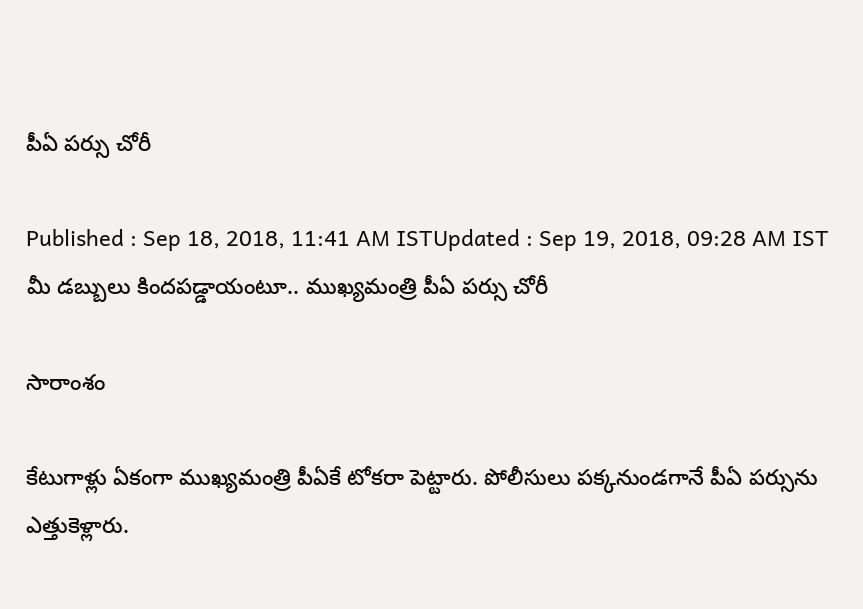పీఏ పర్సు చోరీ

Published : Sep 18, 2018, 11:41 AM ISTUpdated : Sep 19, 2018, 09:28 AM IST
మీ డబ్బులు కిందపడ్డాయంటూ.. ముఖ్యమంత్రి పీఏ పర్సు చోరీ

సారాంశం

కేటుగాళ్లు ఏకంగా ముఖ్యమంత్రి పీఏకే టోకరా పెట్టారు. పోలీసులు పక్కనుండగానే పీఏ పర్సును ఎత్తుకెళ్లారు.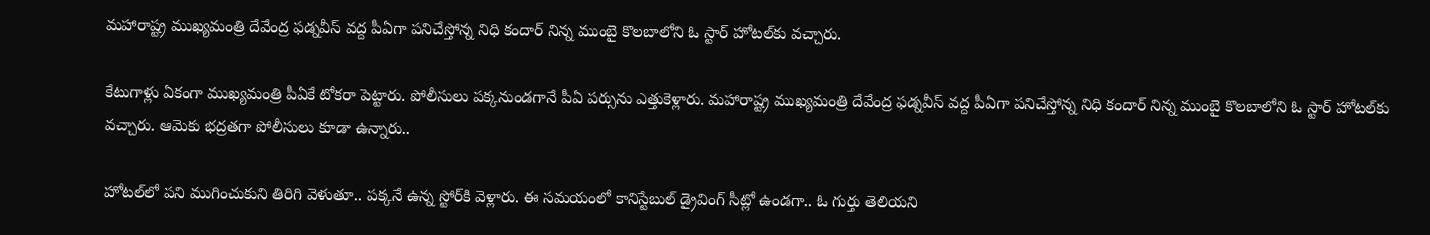మహారాష్ట్ర ముఖ్యమంత్రి దేవేంద్ర ఫడ్నవీస్ వద్ద పీఏగా పనిచేస్తోన్న నిధి కందార్ నిన్న ముంబై కొలబాలోని ఓ స్టార్ హోటల్‌కు వచ్చారు.

కేటుగాళ్లు ఏకంగా ముఖ్యమంత్రి పీఏకే టోకరా పెట్టారు. పోలీసులు పక్కనుండగానే పీఏ పర్సును ఎత్తుకెళ్లారు. మహారాష్ట్ర ముఖ్యమంత్రి దేవేంద్ర ఫడ్నవీస్ వద్ద పీఏగా పనిచేస్తోన్న నిధి కందార్ నిన్న ముంబై కొలబాలోని ఓ స్టార్ హోటల్‌కు వచ్చారు. ఆమెకు భద్రతగా పోలీసులు కూడా ఉన్నారు..

హోటల్‌లో పని ముగించుకుని తిరిగి వెళుతూ.. పక్కనే ఉన్న స్టోర్‌కి వెళ్లారు. ఈ సమయంలో కానిస్టేబుల్ డ్రైవింగ్ సీట్లో ఉండగా.. ఓ గుర్తు తెలియని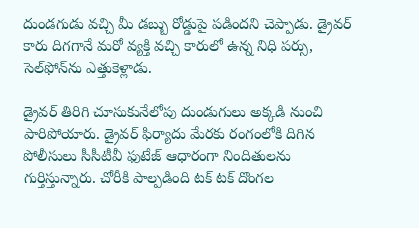దుండగుడు వచ్చి మీ డబ్బు రోడ్డుపై పడిందని చెప్పాడు. డ్రైవర్ కారు దిగగానే మరో వ్యక్తి వచ్చి కారులో ఉన్న నిధి పర్సు, సెల్‌ఫోన్‌ను ఎత్తుకెళ్లాడు.

డ్రైవర్ తిరిగి చూసుకునేలోపు దుండుగులు అక్కడి నుంచి పారిపోయారు. డ్రైవర్ ఫిర్యాదు మేరకు రంగంలోకి దిగిన పోలీసులు సీసీటీవీ ఫుటేజ్ ఆధారంగా నిందితులను గుర్తిస్తున్నారు. చోరీకి పాల్పడింది టక్ టక్ దొంగల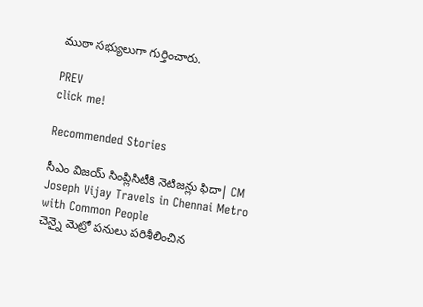ముఠా సభ్యులుగా గుర్తించారు.

PREV
click me!

Recommended Stories

సీఎం విజయ్ సింప్లిసిటీకి నెటిజన్లు ఫిదా| CM Joseph Vijay Travels in Chennai Metro with Common People
చెన్నై మెట్రో పనులు పరిశీలించిన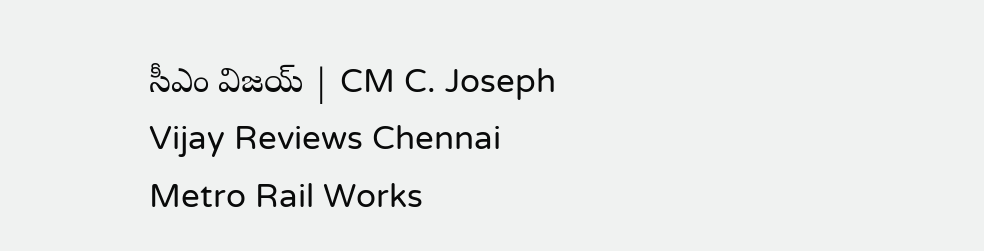సీఎం విజయ్ | CM C. Joseph Vijay Reviews Chennai Metro Rail Works